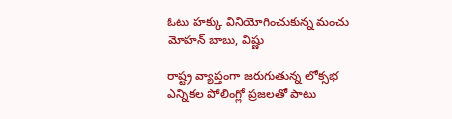ఓటు హక్కు వినియోగించుకున్న మంచు మోహన్ బాబు, విష్ణు

రాష్ట్ర వ్యాప్తంగా జరుగుతున్న లోక్సభ ఎన్నికల పోలింగ్లో ప్రజలతో పాటు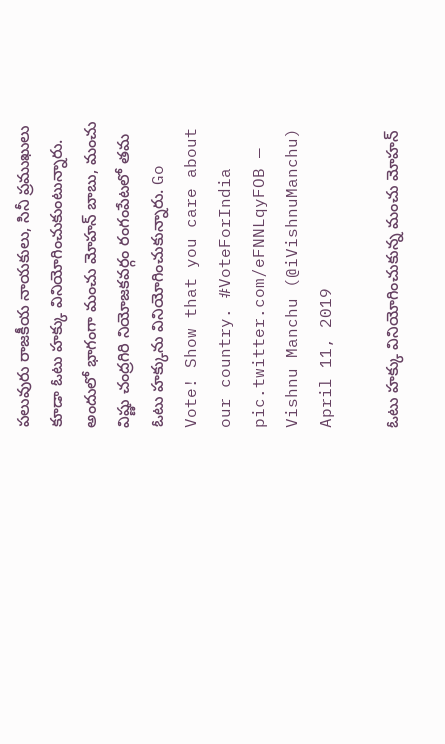పలువురు రాజకీయ నాయకులు, సినీ ప్రముఖులు కూడా ఓటు హక్కు వినియోగించుకుంటున్నారు. అందులో భాగంగా మంచు మోహన్ బాబు, మంచు విష్ణు చంద్రగిరి నియోజకవర్గం రంగంపేటలో తమ ఓటు హక్కును వినియోగించుకున్నారు. Go Vote! Show that you care about our country. #VoteForIndia pic.twitter.com/eFNNLqyFOB — Vishnu Manchu (@iVishnuManchu) April 11, 2019

ఓటు హక్కు వినియోగించుకున్న మంచు మోహన్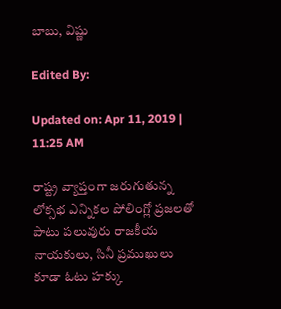బాబు, విష్ణు

Edited By:

Updated on: Apr 11, 2019 | 11:25 AM

రాష్ట్ర వ్యాప్తంగా జరుగుతున్న లోక్సభ ఎన్నికల పోలింగ్లో ప్రజలతో పాటు పలువురు రాజకీయ నాయకులు, సినీ ప్రముఖులు కూడా ఓటు హక్కు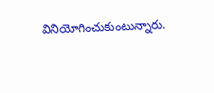వినియోగించుకుంటున్నారు.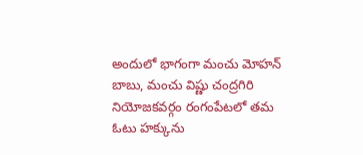అందులో భాగంగా మంచు మోహన్ బాబు, మంచు విష్ణు చంద్రగిరి నియోజకవర్గం రంగంపేటలో తమ ఓటు హక్కును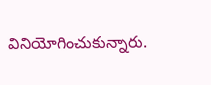వినియోగించుకున్నారు.